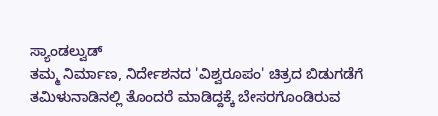ಸ್ಯಾಂಡಲ್ವುಡ್
ತಮ್ಮ ನಿರ್ಮಾಣ, ನಿರ್ದೇಶನದ 'ವಿಶ್ವರೂಪಂ' ಚಿತ್ರದ ಬಿಡುಗಡೆಗೆ ತಮಿಳುನಾಡಿನಲ್ಲಿ ತೊಂದರೆ ಮಾಡಿದ್ದಕ್ಕೆ ಬೇಸರಗೊಂಡಿರುವ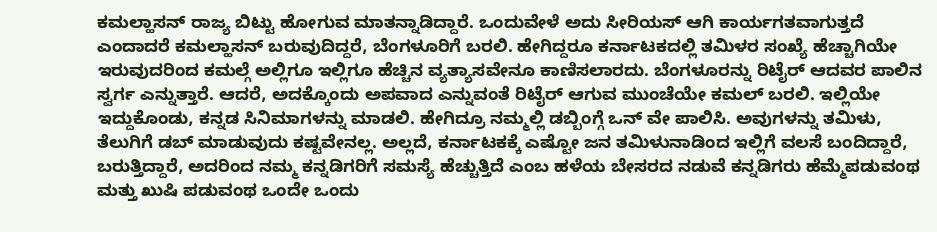ಕಮಲ್ಹಾಸನ್ ರಾಜ್ಯ ಬಿಟ್ಟು ಹೋಗುವ ಮಾತನ್ನಾಡಿದ್ದಾರೆ. ಒಂದುವೇಳೆ ಅದು ಸೀರಿಯಸ್ ಆಗಿ ಕಾರ್ಯಗತವಾಗುತ್ತದೆ ಎಂದಾದರೆ ಕಮಲ್ಹಾಸನ್ ಬರುವುದಿದ್ದರೆ, ಬೆಂಗಳೂರಿಗೆ ಬರಲಿ. ಹೇಗಿದ್ದರೂ ಕರ್ನಾಟಕದಲ್ಲಿ ತಮಿಳರ ಸಂಖ್ಯೆ ಹೆಚ್ಚಾಗಿಯೇ ಇರುವುದರಿಂದ ಕಮಲ್ಗೆ ಅಲ್ಲಿಗೂ ಇಲ್ಲಿಗೂ ಹೆಚ್ಚಿನ ವ್ಯತ್ಯಾಸವೇನೂ ಕಾಣಿಸಲಾರದು. ಬೆಂಗಳೂರನ್ನು ರಿಟೈರ್ ಆದವರ ಪಾಲಿನ ಸ್ವರ್ಗ ಎನ್ನುತ್ತಾರೆ. ಆದರೆ, ಅದಕ್ಕೊಂದು ಅಪವಾದ ಎನ್ನುವಂತೆ ರಿಟೈರ್ ಆಗುವ ಮುಂಚೆಯೇ ಕಮಲ್ ಬರಲಿ. ಇಲ್ಲಿಯೇ ಇದ್ದುಕೊಂಡು, ಕನ್ನಡ ಸಿನಿಮಾಗಳನ್ನು ಮಾಡಲಿ. ಹೇಗಿದ್ರೂ ನಮ್ಮಲ್ಲಿ ಡಬ್ಬಿಂಗ್ಗೆ ಒನ್ ವೇ ಪಾಲಿಸಿ. ಅವುಗಳನ್ನು ತಮಿಳು, ತೆಲುಗಿಗೆ ಡಬ್ ಮಾಡುವುದು ಕಷ್ಟವೇನಲ್ಲ. ಅಲ್ಲದೆ, ಕರ್ನಾಟಕಕ್ಕೆ ಎಷ್ಟೋ ಜನ ತಮಿಳುನಾಡಿಂದ ಇಲ್ಲಿಗೆ ವಲಸೆ ಬಂದಿದ್ದಾರೆ, ಬರುತ್ತಿದ್ದಾರೆ, ಅದರಿಂದ ನಮ್ಮ ಕನ್ನಡಿಗರಿಗೆ ಸಮಸ್ಯೆ ಹೆಚ್ಚುತ್ತಿದೆ ಎಂಬ ಹಳೆಯ ಬೇಸರದ ನಡುವೆ ಕನ್ನಡಿಗರು ಹೆಮ್ಮೆಪಡುವಂಥ ಮತ್ತು ಖುಷಿ ಪಡುವಂಥ ಒಂದೇ ಒಂದು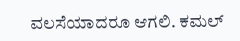ವಲಸೆಯಾದರೂ ಆಗಲಿ. ಕಮಲ್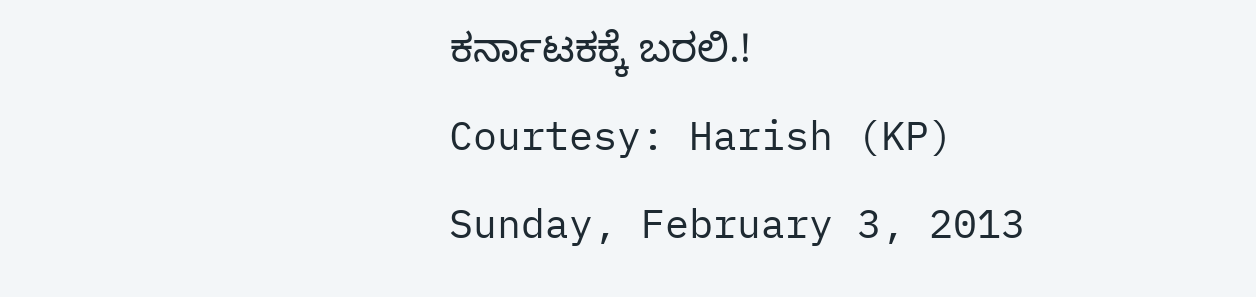ಕರ್ನಾಟಕಕ್ಕೆ ಬರಲಿ.!
Courtesy: Harish (KP)
Sunday, February 3, 2013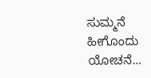ಸುಮ್ಮನೆ ಹೀಗೊಂದು ಯೋಚನೆ...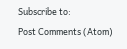Subscribe to:
Post Comments (Atom)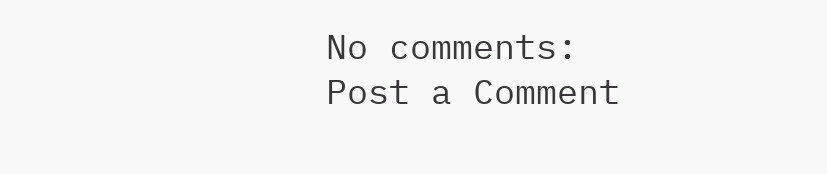No comments:
Post a Comment